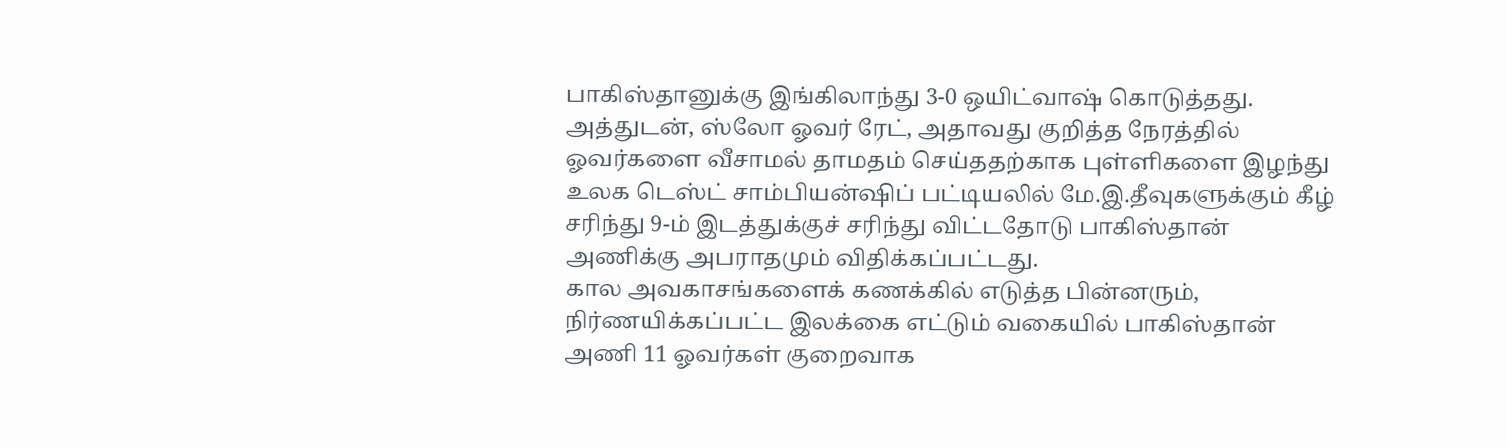பாகிஸ்தானுக்கு இங்கிலாந்து 3-0 ஒயிட்வாஷ் கொடுத்தது. அத்துடன், ஸ்லோ ஓவர் ரேட், அதாவது குறித்த நேரத்தில் ஓவர்களை வீசாமல் தாமதம் செய்ததற்காக புள்ளிகளை இழந்து உலக டெஸ்ட் சாம்பியன்ஷிப் பட்டியலில் மே.இ.தீவுகளுக்கும் கீழ் சரிந்து 9-ம் இடத்துக்குச் சரிந்து விட்டதோடு பாகிஸ்தான் அணிக்கு அபராதமும் விதிக்கப்பட்டது.
கால அவகாசங்களைக் கணக்கில் எடுத்த பின்னரும், நிர்ணயிக்கப்பட்ட இலக்கை எட்டும் வகையில் பாகிஸ்தான் அணி 11 ஓவர்கள் குறைவாக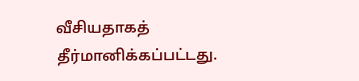வீசியதாகத் தீர்மானிக்கப்பட்டது.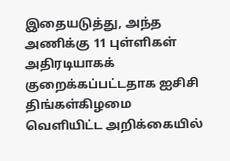இதையடுத்து, அந்த அணிக்கு 11 புள்ளிகள் அதிரடியாகக் குறைக்கப்பட்டதாக ஐசிசி திங்கள்கிழமை வெளியிட்ட அறிக்கையில்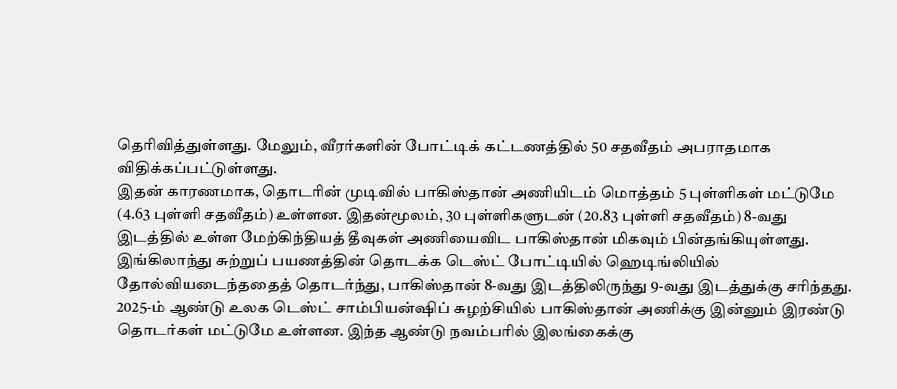தெரிவித்துள்ளது. மேலும், வீரர்களின் போட்டிக் கட்டணத்தில் 50 சதவீதம் அபராதமாக விதிக்கப்பட்டுள்ளது.
இதன் காரணமாக, தொடரின் முடிவில் பாகிஸ்தான் அணியிடம் மொத்தம் 5 புள்ளிகள் மட்டுமே (4.63 புள்ளி சதவீதம்) உள்ளன. இதன்மூலம், 30 புள்ளிகளுடன் (20.83 புள்ளி சதவீதம்) 8-வது இடத்தில் உள்ள மேற்கிந்தியத் தீவுகள் அணியைவிட பாகிஸ்தான் மிகவும் பின்தங்கியுள்ளது.
இங்கிலாந்து சுற்றுப் பயணத்தின் தொடக்க டெஸ்ட் போட்டியில் ஹெடிங்லியில் தோல்வியடைந்ததைத் தொடர்ந்து, பாகிஸ்தான் 8-வது இடத்திலிருந்து 9-வது இடத்துக்கு சரிந்தது.
2025-ம் ஆண்டு உலக டெஸ்ட் சாம்பியன்ஷிப் சுழற்சியில் பாகிஸ்தான் அணிக்கு இன்னும் இரண்டு தொடர்கள் மட்டுமே உள்ளன. இந்த ஆண்டு நவம்பரில் இலங்கைக்கு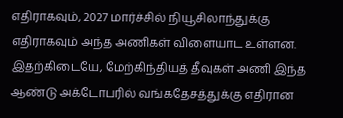எதிராகவும், 2027 மார்ச்சில் நியூசிலாந்துக்கு எதிராகவும் அந்த அணிகள் விளையாட உள்ளன.
இதற்கிடையே, மேற்கிந்தியத் தீவுகள் அணி இந்த ஆண்டு அக்டோபரில் வங்கதேசத்துக்கு எதிரான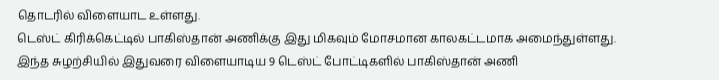தொடரில் விளையாட உள்ளது.
டெஸ்ட் கிரிக்கெட்டில் பாகிஸ்தான் அணிக்கு இது மிகவும் மோசமான காலகட்டமாக அமைந்துள்ளது.
இந்த சுழற்சியில் இதுவரை விளையாடிய 9 டெஸ்ட் போட்டிகளில் பாகிஸ்தான் அணி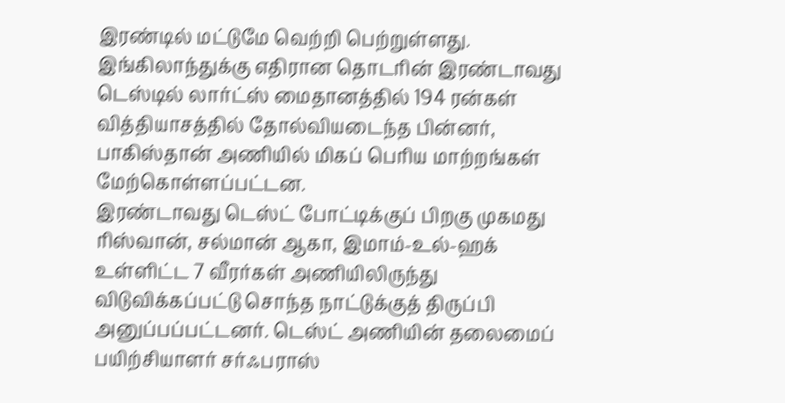இரண்டில் மட்டுமே வெற்றி பெற்றுள்ளது. இங்கிலாந்துக்கு எதிரான தொடரின் இரண்டாவது டெஸ்டில் லார்ட்ஸ் மைதானத்தில் 194 ரன்கள் வித்தியாசத்தில் தோல்வியடைந்த பின்னர், பாகிஸ்தான் அணியில் மிகப் பெரிய மாற்றங்கள் மேற்கொள்ளப்பட்டன.
இரண்டாவது டெஸ்ட் போட்டிக்குப் பிறகு முகமது ரிஸ்வான், சல்மான் ஆகா, இமாம்-உல்-ஹக் உள்ளிட்ட 7 வீரர்கள் அணியிலிருந்து விடுவிக்கப்பட்டு சொந்த நாட்டுக்குத் திருப்பி அனுப்பப்பட்டனர். டெஸ்ட் அணியின் தலைமைப் பயிற்சியாளர் சர்ஃபராஸ்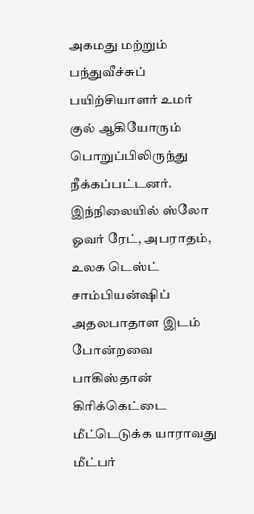அகமது மற்றும் பந்துவீச்சுப் பயிற்சியாளர் உமர் குல் ஆகியோரும் பொறுப்பிலிருந்து நீக்கப்பட்டனர்.
இந்நிலையில் ஸ்லோ ஓவர் ரேட், அபராதம், உலக டெஸ்ட் சாம்பியன்ஷிப் அதலபாதாள இடம் போன்றவை பாகிஸ்தான் கிரிக்கெட்டை மீட்டெடுக்க யாராவது மீட்பர்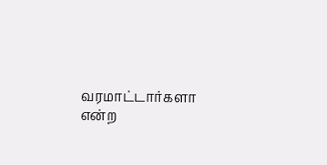வரமாட்டார்களா என்ற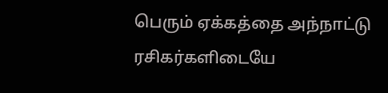பெரும் ஏக்கத்தை அந்நாட்டு ரசிகர்களிடையே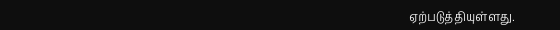ஏற்படுத்தியுள்ளது.